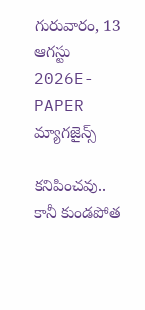గురువారం, 13 ఆగస్టు 2026E-PAPER
మ్యాగజైన్స్

కనిపించవు.. కానీ కుండపోత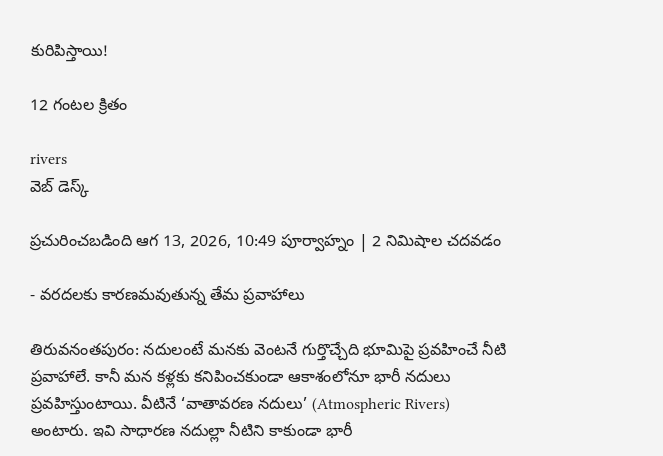కురిపిస్తాయి!

12 గంటల క్రితం

rivers
వెబ్ డెస్క్

ప్రచురించబడింది ఆగ 13, 2026, 10:49 పూర్వాహ్నం | 2 నిమిషాల చదవడం

- వరదలకు కారణమవుతున్న తేమ ప్రవాహాలు

తిరువనంతపురం: నదులంటే మనకు వెంటనే గుర్తొచ్చేది భూమిపై ప్రవహించే నీటి ప్రవాహాలే. కానీ మన కళ్లకు కనిపించకుండా ఆకాశంలోనూ భారీ నదులు ప్రవహిస్తుంటాయి. వీటినే ‘వాతావరణ నదులు’ (Atmospheric Rivers) అంటారు. ఇవి సాధారణ నదుల్లా నీటిని కాకుండా భారీ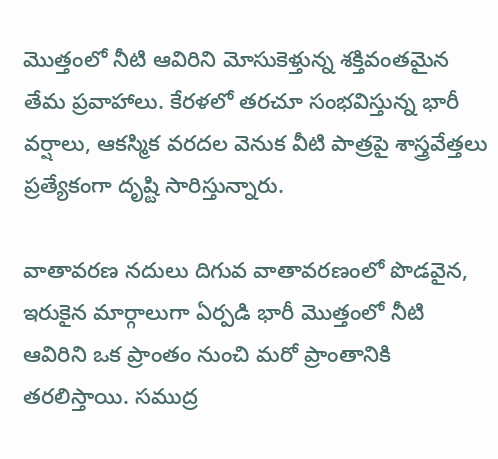మొత్తంలో నీటి ఆవిరిని మోసుకెళ్తున్న శక్తివంతమైన తేమ ప్రవాహాలు. కేరళలో తరచూ సంభవిస్తున్న భారీ వర్షాలు, ఆకస్మిక వరదల వెనుక వీటి పాత్రపై శాస్త్రవేత్తలు ప్రత్యేకంగా దృష్టి సారిస్తున్నారు.

వాతావరణ నదులు దిగువ వాతావరణంలో పొడవైన, ఇరుకైన మార్గాలుగా ఏర్పడి భారీ మొత్తంలో నీటి ఆవిరిని ఒక ప్రాంతం నుంచి మరో ప్రాంతానికి తరలిస్తాయి. సముద్ర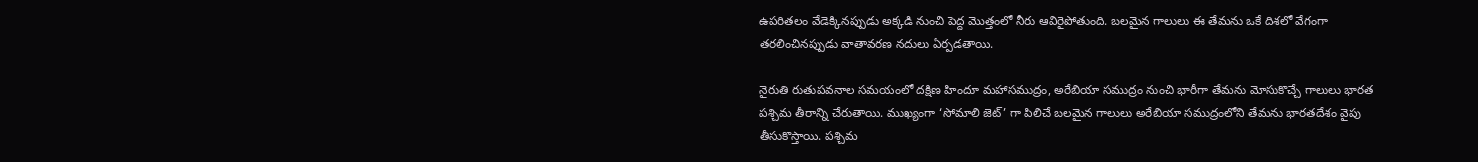ఉపరితలం వేడెక్కినప్పుడు అక్కడి నుంచి పెద్ద మొత్తంలో నీరు ఆవిరైపోతుంది. బలమైన గాలులు ఈ తేమను ఒకే దిశలో వేగంగా తరలించినప్పుడు వాతావరణ నదులు ఏర్పడతాయి.

నైరుతి రుతుపవనాల సమయంలో దక్షిణ హిందూ మహాసముద్రం, అరేబియా సముద్రం నుంచి భారీగా తేమను మోసుకొచ్చే గాలులు భారత పశ్చిమ తీరాన్ని చేరుతాయి. ముఖ్యంగా ‘సోమాలి జెట్’ గా పిలిచే బలమైన గాలులు అరేబియా సముద్రంలోని తేమను భారతదేశం వైపు తీసుకొస్తాయి. పశ్చిమ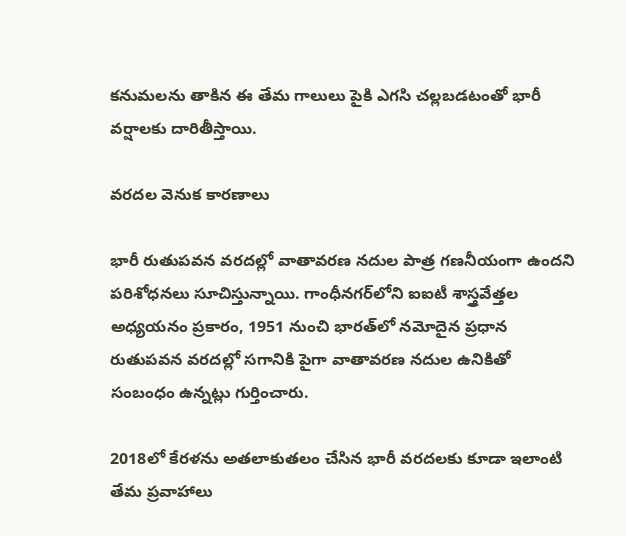కనుమలను తాకిన ఈ తేమ గాలులు పైకి ఎగసి చల్లబడటంతో భారీ వర్షాలకు దారితీస్తాయి.

వరదల వెనుక కారణాలు

భారీ రుతుపవన వరదల్లో వాతావరణ నదుల పాత్ర గణనీయంగా ఉందని పరిశోధనలు సూచిస్తున్నాయి. గాంధీనగర్‌లోని ఐఐటీ శాస్త్రవేత్తల అధ్యయనం ప్రకారం, 1951 నుంచి భారత్‌లో నమోదైన ప్రధాన రుతుపవన వరదల్లో సగానికి పైగా వాతావరణ నదుల ఉనికితో సంబంధం ఉన్నట్లు గుర్తించారు.

2018లో కేరళను అతలాకుతలం చేసిన భారీ వరదలకు కూడా ఇలాంటి తేమ ప్రవాహాలు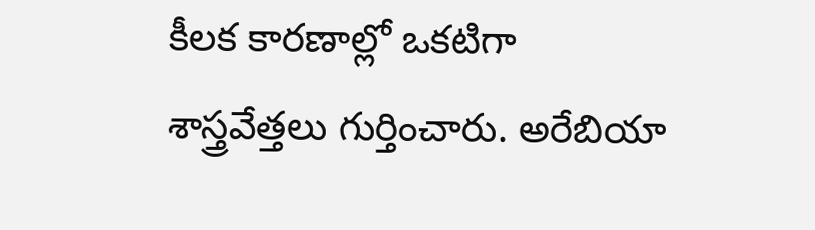కీలక కారణాల్లో ఒకటిగా శాస్త్రవేత్తలు గుర్తించారు. అరేబియా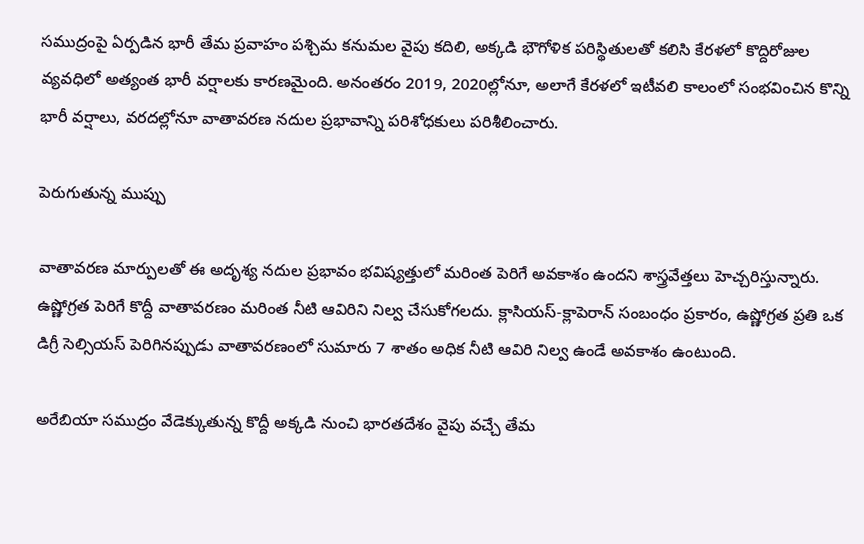సముద్రంపై ఏర్పడిన భారీ తేమ ప్రవాహం పశ్చిమ కనుమల వైపు కదిలి, అక్కడి భౌగోళిక పరిస్థితులతో కలిసి కేరళలో కొద్దిరోజుల వ్యవధిలో అత్యంత భారీ వర్షాలకు కారణమైంది. అనంతరం 2019, 2020ల్లోనూ, అలాగే కేరళలో ఇటీవలి కాలంలో సంభవించిన కొన్ని భారీ వర్షాలు, వరదల్లోనూ వాతావరణ నదుల ప్రభావాన్ని పరిశోధకులు పరిశీలించారు.

పెరుగుతున్న ముప్పు

వాతావరణ మార్పులతో ఈ అదృశ్య నదుల ప్రభావం భవిష్యత్తులో మరింత పెరిగే అవకాశం ఉందని శాస్త్రవేత్తలు హెచ్చరిస్తున్నారు. ఉష్ణోగ్రత పెరిగే కొద్దీ వాతావరణం మరింత నీటి ఆవిరిని నిల్వ చేసుకోగలదు. క్లాసియస్-క్లాపెరాన్ సంబంధం ప్రకారం, ఉష్ణోగ్రత ప్రతి ఒక డిగ్రీ సెల్సియస్ పెరిగినప్పుడు వాతావరణంలో సుమారు 7 శాతం అధిక నీటి ఆవిరి నిల్వ ఉండే అవకాశం ఉంటుంది.

అరేబియా సముద్రం వేడెక్కుతున్న కొద్దీ అక్కడి నుంచి భారతదేశం వైపు వచ్చే తేమ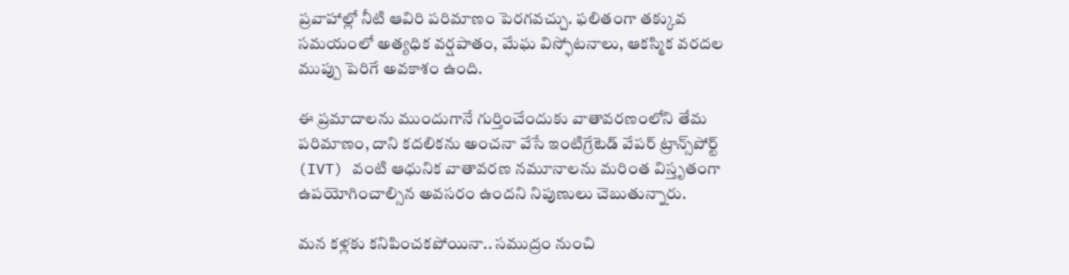ప్రవాహాల్లో నీటి ఆవిరి పరిమాణం పెరగవచ్చు. ఫలితంగా తక్కువ సమయంలో అత్యధిక వర్షపాతం, మేఘ విస్ఫోటనాలు, ఆకస్మిక వరదల ముప్పు పెరిగే అవకాశం ఉంది.

ఈ ప్రమాదాలను ముందుగానే గుర్తించేందుకు వాతావరణంలోని తేమ పరిమాణం, దాని కదలికను అంచనా వేసే ఇంటిగ్రేటెడ్ వేపర్ ట్రాన్స్‌పోర్ట్ (IVT) వంటి ఆధునిక వాతావరణ నమూనాలను మరింత విస్తృతంగా ఉపయోగించాల్సిన అవసరం ఉందని నిపుణులు చెబుతున్నారు.

మన కళ్లకు కనిపించకపోయినా.. సముద్రం నుంచి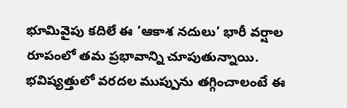భూమివైపు కదిలే ఈ ‘ఆకాశ నదులు’ భారీ వర్షాల రూపంలో తమ ప్రభావాన్ని చూపుతున్నాయి. భవిష్యత్తులో వరదల ముప్పును తగ్గించాలంటే ఈ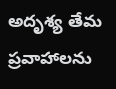అదృశ్య తేమ ప్రవాహాలను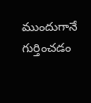ముందుగానే గుర్తించడం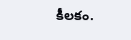కీలకం.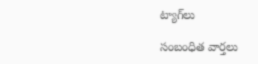ట్యాగ్‌లు

సంబంధిత వార్తలు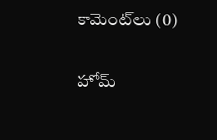కామెంట్‌లు (0)

హోమ్